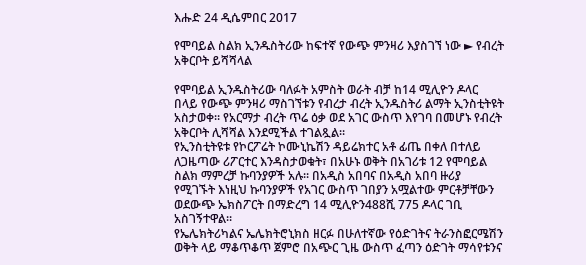እሑድ 24 ዲሴምበር 2017

የሞባይል ስልክ ኢንዱስትሪው ከፍተኛ የውጭ ምንዛሪ እያስገኘ ነው ► የብረት አቅርቦት ይሻሻላል

የሞባይል ኢንዱስትሪው ባለፉት አምስት ወራት ብቻ ከ14 ሚሊዮን ዶላር በላይ የውጭ ምንዛሪ ማስገኘቱን የብረታ ብረት ኢንዱስትሪ ልማት ኢንስቲትዩት አስታወቀ። የአርማታ ብረት ጥሬ ዕቃ ወደ አገር ውስጥ እየገባ በመሆኑ የብረት አቅርቦት ሊሻሻል እንደሚችል ተገልጿል።
የኢንስቲትዩቱ የኮርፖሬት ኮሙኒኬሽን ዳይሬክተር አቶ ፊጤ በቀለ በተለይ ለጋዜጣው ሪፖርተር እንዳስታወቁት፣ በአሁኑ ወቅት በአገሪቱ 12 የሞባይል ስልክ ማምረቻ ኩባንያዎች አሉ። በአዲስ አበባና በአዲስ አበባ ዙሪያ የሚገኙት እነዚህ ኩባንያዎች የአገር ውስጥ ገበያን አሟልተው ምርቶቻቸውን ወደውጭ ኤክስፖርት በማድረግ 14 ሚሊዮን488ሺ 775 ዶላር ገቢ አስገኝተዋል።
የኤሌክትሪካልና ኤሌክትሮኒክስ ዘርፉ በሁለተኛው የዕድገትና ትራንስፎርሜሽን ወቅት ላይ ማቆጥቆጥ ጀምሮ በአጭር ጊዜ ውስጥ ፈጣን ዕድገት ማሳየቱንና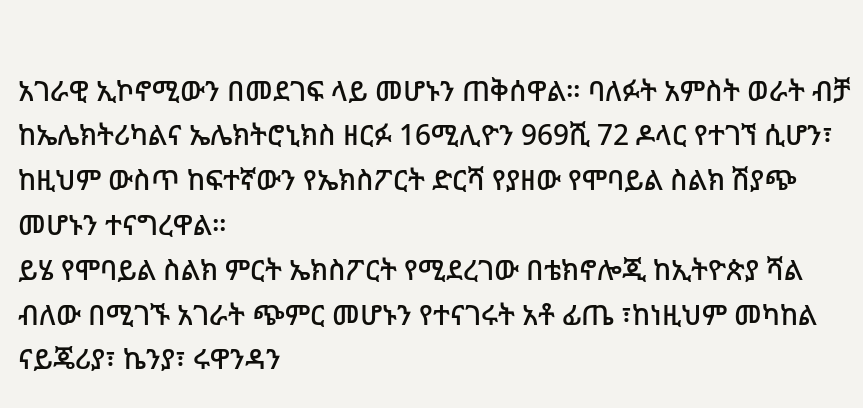አገራዊ ኢኮኖሚውን በመደገፍ ላይ መሆኑን ጠቅሰዋል። ባለፉት አምስት ወራት ብቻ ከኤሌክትሪካልና ኤሌክትሮኒክስ ዘርፉ 16ሚሊዮን 969ሺ 72 ዶላር የተገኘ ሲሆን፣ ከዚህም ውስጥ ከፍተኛውን የኤክስፖርት ድርሻ የያዘው የሞባይል ስልክ ሽያጭ መሆኑን ተናግረዋል።
ይሄ የሞባይል ስልክ ምርት ኤክስፖርት የሚደረገው በቴክኖሎጂ ከኢትዮጵያ ሻል ብለው በሚገኙ አገራት ጭምር መሆኑን የተናገሩት አቶ ፊጤ ፣ከነዚህም መካከል ናይጄሪያ፣ ኬንያ፣ ሩዋንዳን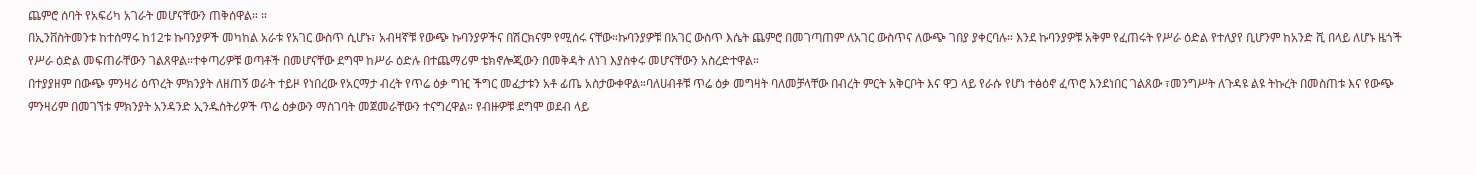ጨምሮ ሰባት የአፍሪካ አገራት መሆናቸውን ጠቅሰዋል። ።
በኢንቨስትመንቱ ከተሰማሩ ከ12ቱ ኩባንያዎች መካከል አራቱ የአገር ውስጥ ሲሆኑ፣ አብዛኛቹ የውጭ ኩባንያዎችና በሽርክናም የሚሰሩ ናቸው።ኩባንያዎቹ በአገር ውስጥ እሴት ጨምሮ በመገጣጠም ለአገር ውስጥና ለውጭ ገበያ ያቀርባሉ። እንደ ኩባንያዎቹ አቅም የፈጠሩት የሥራ ዕድል የተለያየ ቢሆንም ከአንድ ሺ በላይ ለሆኑ ዜጎች የሥራ ዕድል መፍጠራቸውን ገልጸዋል።ተቀጣሪዎቹ ወጣቶች በመሆናቸው ደግሞ ከሥራ ዕድሉ በተጨማሪም ቴክኖሎጂውን በመቅዳት ለነገ እያስቀሩ መሆናቸውን አስረድተዋል።
በተያያዘም በውጭ ምንዛሪ ዕጥረት ምክንያት ለዘጠኝ ወራት ተይዞ የነበረው የአርማታ ብረት የጥሬ ዕቃ ግዢ ችግር መፈታቱን አቶ ፊጤ አስታውቀዋል።ባለሀብቶቹ ጥሬ ዕቃ መግዛት ባለመቻላቸው በብረት ምርት አቅርቦት እና ዋጋ ላይ የራሱ የሆነ ተፅዕኖ ፈጥሮ እንደነበር ገልጸው ፣መንግሥት ለጉዳዩ ልዩ ትኩረት በመስጠቱ እና የውጭ ምንዛሪም በመገኘቱ ምክንያት አንዳንድ ኢንዱስትሪዎች ጥሬ ዕቃውን ማስገባት መጀመራቸውን ተናግረዋል። የብዙዎቹ ደግሞ ወደብ ላይ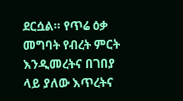ደርሷል። የጥሬ ዕቃ መግባት የብረት ምርት እንዲመረትና በገበያ ላይ ያለው እጥረትና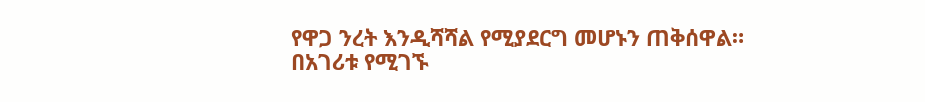የዋጋ ንረት እንዲሻሻል የሚያደርግ መሆኑን ጠቅሰዋል።
በአገሪቱ የሚገኙ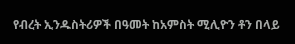የብረት ኢንዱስትሪዎች በዓመት ከአምስት ሚሊዮን ቶን በላይ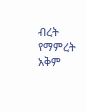ብረት የማምረት አቅም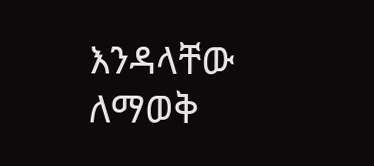እንዳላቸው ለማወቅ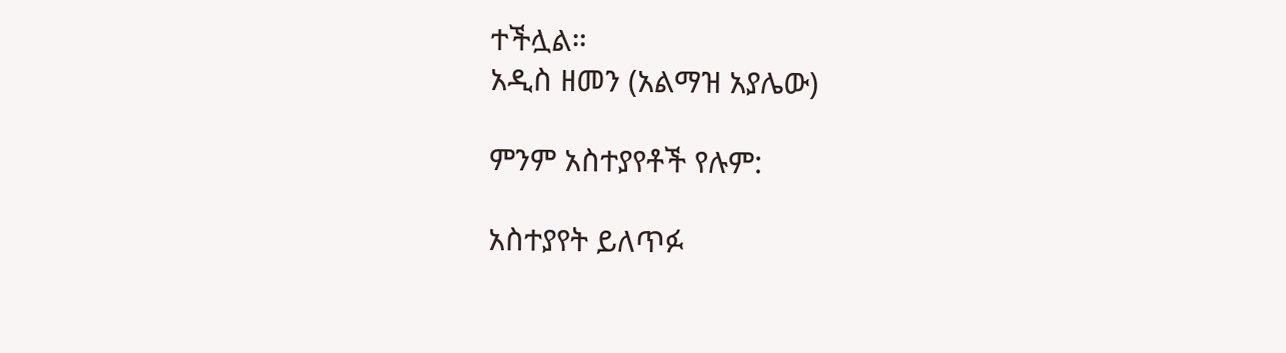ተችሏል።
አዲስ ዘመን (አልማዝ አያሌው)

ምንም አስተያየቶች የሉም:

አስተያየት ይለጥፉ